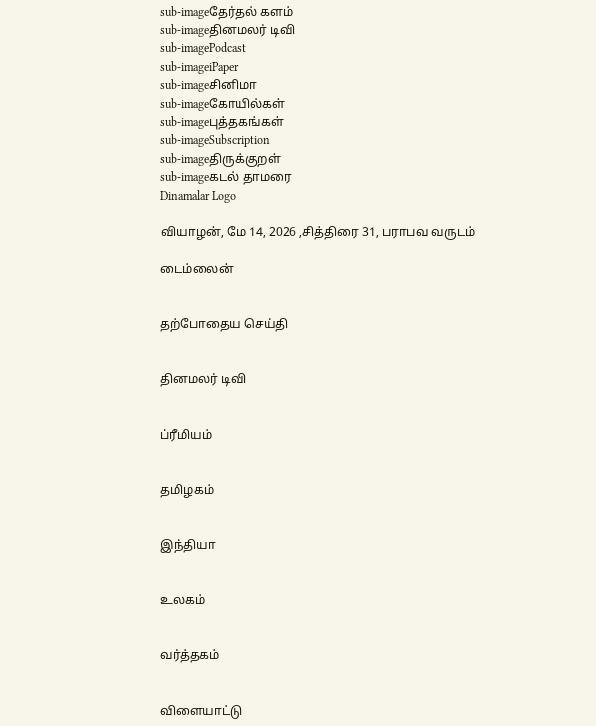sub-imageதேர்தல் களம்
sub-imageதினமலர் டிவி
sub-imagePodcast
sub-imageiPaper
sub-imageசினிமா
sub-imageகோயில்கள்
sub-imageபுத்தகங்கள்
sub-imageSubscription
sub-imageதிருக்குறள்
sub-imageகடல் தாமரை
Dinamalar Logo

வியாழன், மே 14, 2026 ,சித்திரை 31, பராபவ வருடம்

டைம்லைன்


தற்போதைய செய்தி


தினமலர் டிவி


ப்ரீமியம்


தமிழகம்


இந்தியா


உலகம்


வர்த்தகம்


விளையாட்டு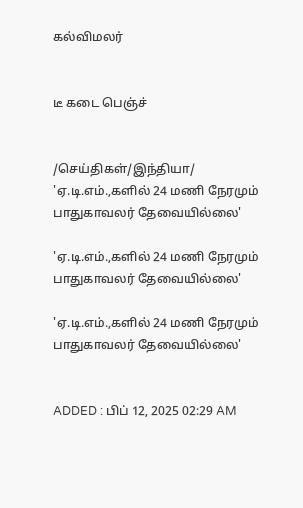கல்விமலர்


டீ கடை பெஞ்ச்


/செய்திகள்/இந்தியா/ 'ஏ.டி.எம்.,களில் 24 மணி நேரமும் பாதுகாவலர் தேவையில்லை'

'ஏ.டி.எம்.,களில் 24 மணி நேரமும் பாதுகாவலர் தேவையில்லை'

'ஏ.டி.எம்.,களில் 24 மணி நேரமும் பாதுகாவலர் தேவையில்லை'


ADDED : பிப் 12, 2025 02:29 AM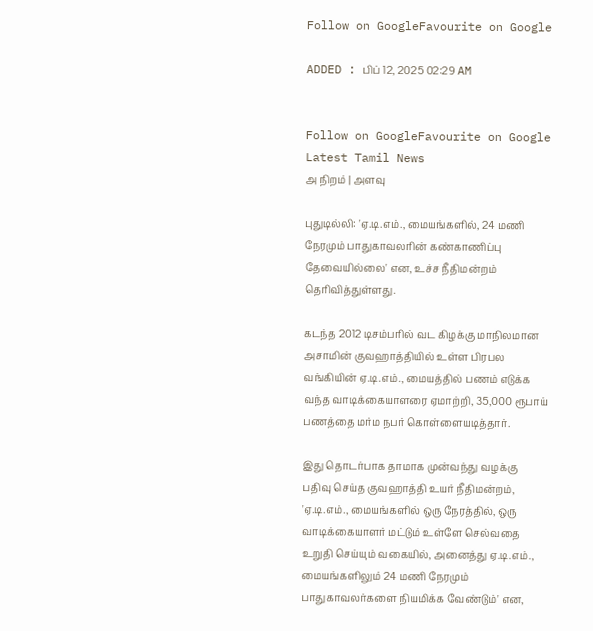Follow on GoogleFavourite on Google

ADDED : பிப் 12, 2025 02:29 AM


Follow on GoogleFavourite on Google
Latest Tamil News
அ நிறம் | அளவு

புதுடில்லி: 'ஏ.டி.எம்., மையங்களில், 24 மணி நேரமும் பாதுகாவலரின் கண்காணிப்பு தேவையில்லை' என, உச்ச நீதிமன்றம் தெரிவித்துள்ளது.

கடந்த 2012 டிசம்பரில் வட கிழக்கு மாநிலமான அசாமின் குவஹாத்தியில் உள்ள பிரபல வங்கியின் ஏ.டி.எம்., மையத்தில் பணம் எடுக்க வந்த வாடிக்கையாளரை ஏமாற்றி, 35,000 ரூபாய் பணத்தை மர்ம நபர் கொள்ளையடித்தார்.

இது தொடர்பாக தாமாக முன்வந்து வழக்கு பதிவு செய்த குவஹாத்தி உயர் நீதிமன்றம், 'ஏ.டி.எம்., மையங்களில் ஒரு நேரத்தில், ஒரு வாடிக்கையாளர் மட்டும் உள்ளே செல்வதை உறுதி செய்யும் வகையில், அனைத்து ஏ.டி.எம்., மையங்களிலும் 24 மணி நேரமும் பாதுகாவலர்களை நியமிக்க வேண்டும்' என,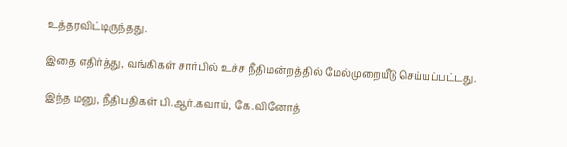உத்தரவிட்டிருந்தது.

இதை எதிர்த்து, வங்கிகள் சார்பில் உச்ச நீதிமன்றத்தில் மேல்முறையீடு செய்யப்பட்டது.

இந்த மனு, நீதிபதிகள் பி.ஆர்.கவாய், கே.வினோத்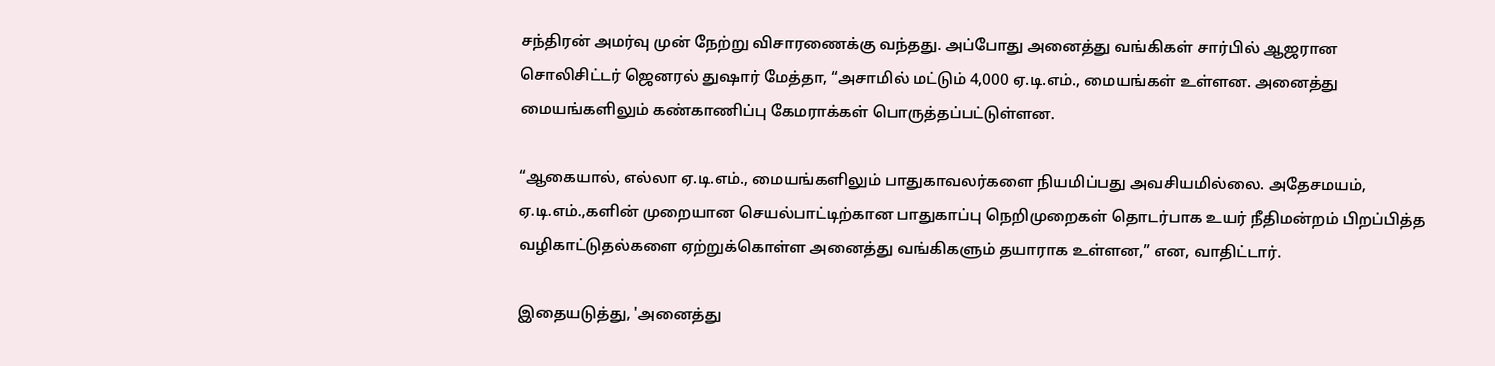சந்திரன் அமர்வு முன் நேற்று விசாரணைக்கு வந்தது. அப்போது அனைத்து வங்கிகள் சார்பில் ஆஜரான சொலிசிட்டர் ஜெனரல் துஷார் மேத்தா, “அசாமில் மட்டும் 4,000 ஏ.டி.எம்., மையங்கள் உள்ளன. அனைத்து மையங்களிலும் கண்காணிப்பு கேமராக்கள் பொருத்தப்பட்டுள்ளன.

“ஆகையால், எல்லா ஏ.டி.எம்., மையங்களிலும் பாதுகாவலர்களை நியமிப்பது அவசியமில்லை. அதேசமயம், ஏ.டி.எம்.,களின் முறையான செயல்பாட்டிற்கான பாதுகாப்பு நெறிமுறைகள் தொடர்பாக உயர் நீதிமன்றம் பிறப்பித்த வழிகாட்டுதல்களை ஏற்றுக்கொள்ள அனைத்து வங்கிகளும் தயாராக உள்ளன,” என, வாதிட்டார்.

இதையடுத்து, 'அனைத்து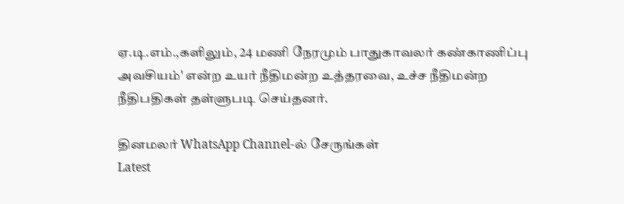ஏ.டி.எம்.,களிலும், 24 மணி நேரமும் பாதுகாவலர் கண்காணிப்பு அவசியம்' என்ற உயர் நீதிமன்ற உத்தரவை, உச்ச நீதிமன்ற நீதிபதிகள் தள்ளுபடி செய்தனர்.

தினமலர் WhatsApp Channel-ல் சேருங்கள்
Latest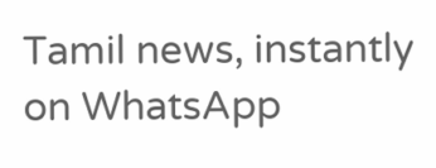Tamil news, instantly on WhatsApp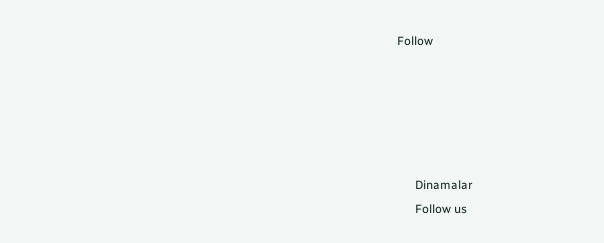Follow





      Dinamalar
      Follow us